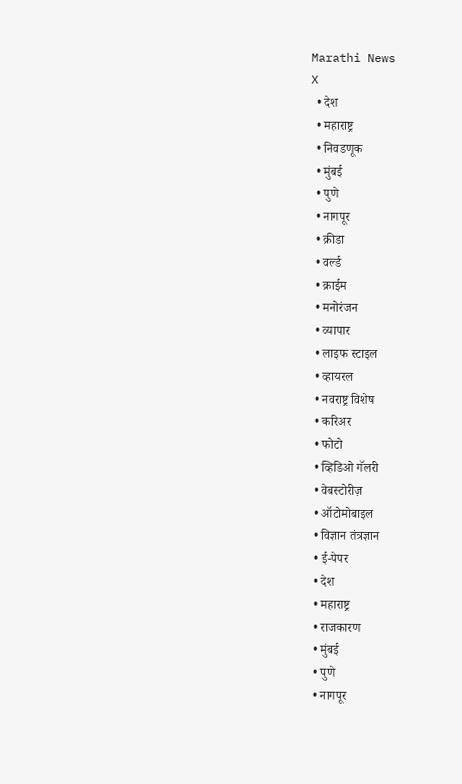Marathi News
X
  • देश
  • महाराष्ट्र
  • निवडणूक
  • मुंबई
  • पुणे
  • नागपूर
  • क्रीडा
  • वर्ल्ड
  • क्राईम
  • मनोरंजन
  • व्यापार
  • लाइफ स्टाइल
  • व्हायरल
  • नवराष्ट्र विशेष
  • करिअर
  • फोटो
  • व्हिडिओ गॅलरी
  • वेबस्टोरीज़
  • ऑटोमोबाइल
  • विज्ञान तंत्रज्ञान
  • ई-पेपर
  • देश
  • महाराष्ट्र
  • राजकारण
  • मुंबई
  • पुणे
  • नागपूर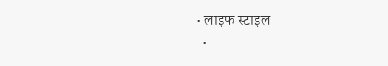• लाइफ स्टाइल
  •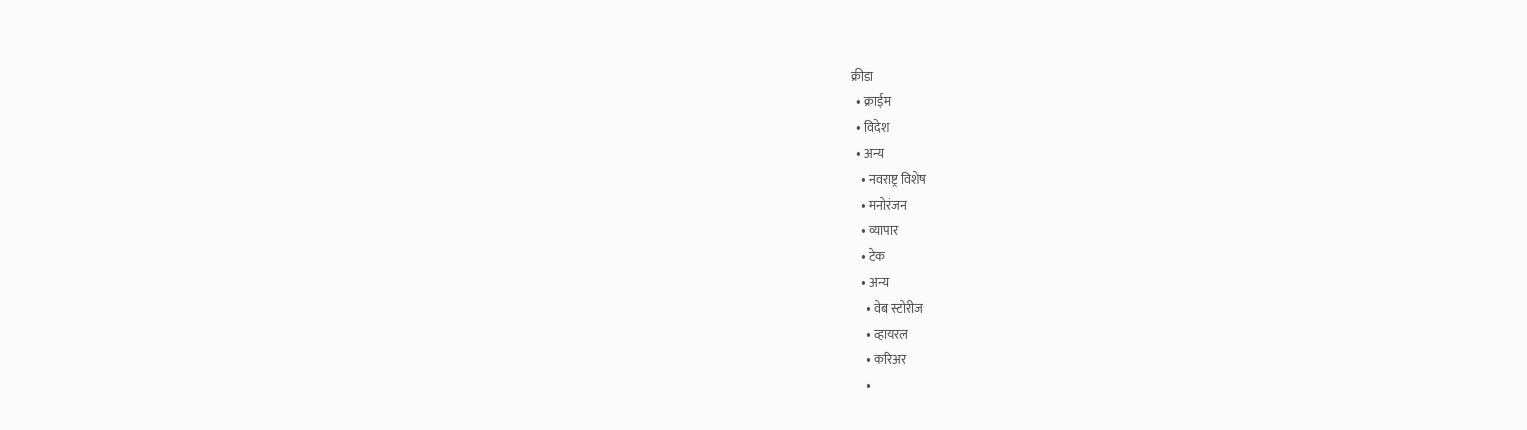क्रीडा
  • क्राईम
  • विदेश
  • अन्य
    • नवराष्ट्र विशेष
    • मनोरंजन
    • व्यापार
    • टेक
    • अन्य
      • वेब स्टोरीज
      • व्हायरल
      • करिअर
      •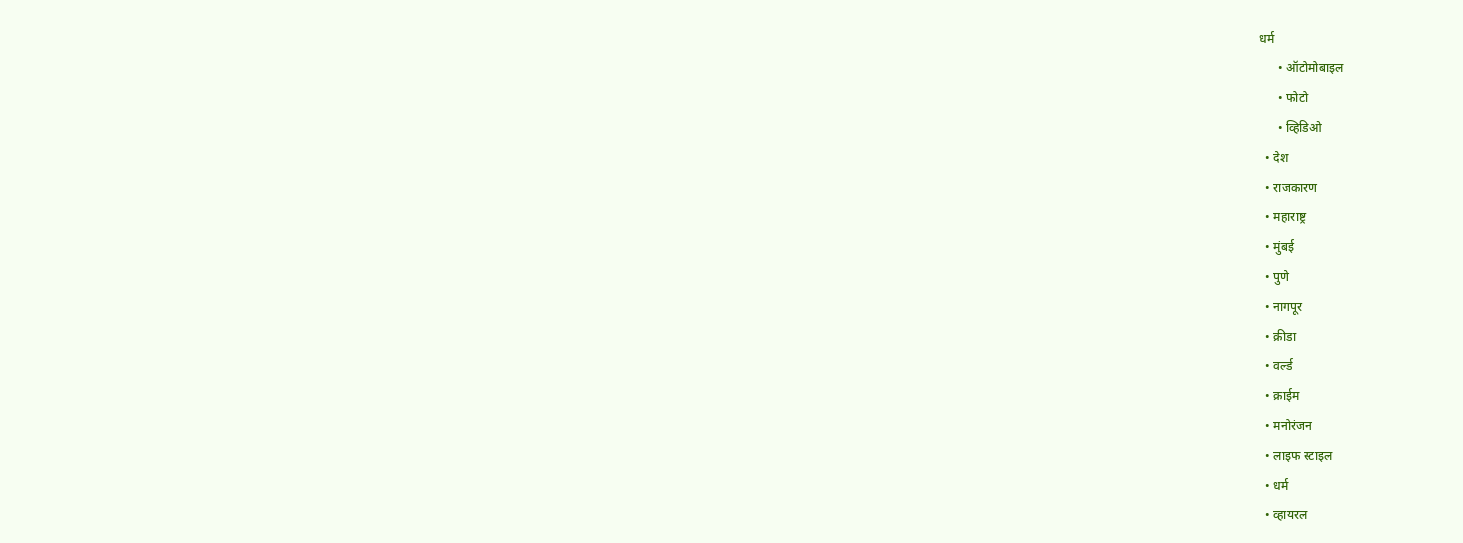धर्म
      • ऑटोमोबाइल
      • फोटो
      • व्हिडिओ
  • देश
  • राजकारण
  • महाराष्ट्र
  • मुंबई
  • पुणे
  • नागपूर
  • क्रीडा
  • वर्ल्ड
  • क्राईम
  • मनोरंजन
  • लाइफ स्टाइल
  • धर्म
  • व्हायरल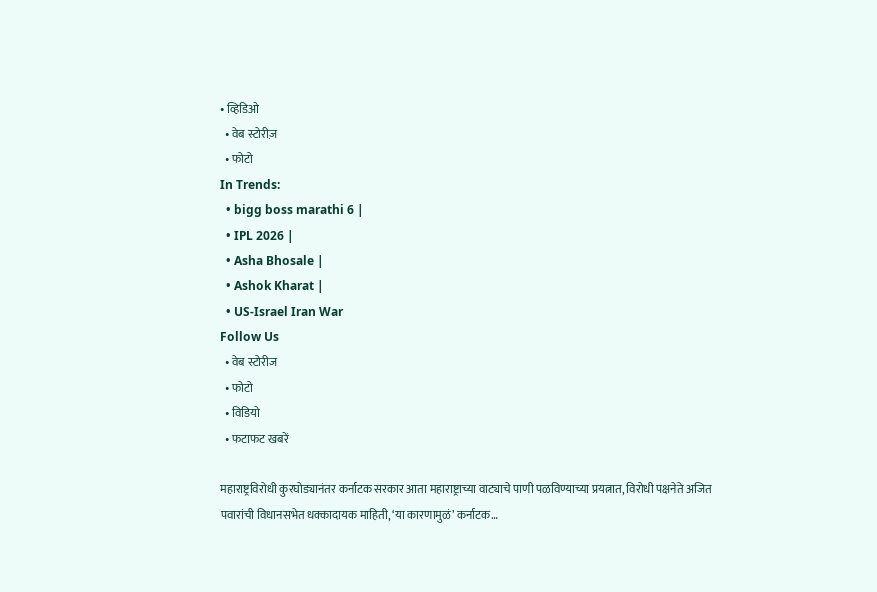• व्हिडिओ
  • वेब स्टोरीज़
  • फोटो
In Trends:
  • bigg boss marathi 6 |
  • IPL 2026 |
  • Asha Bhosale |
  • Ashok Kharat |
  • US-Israel Iran War
Follow Us
  • वेब स्टोरीज
  • फोटो
  • विडियो
  • फटाफट खबरें

महाराष्ट्रविरोधी कुरघोड्यानंतर कर्नाटक सरकार आता महाराष्ट्राच्या वाट्याचे पाणी पळविण्याच्या प्रयत्नात, विरोधी पक्षनेते अजित पवारांची विधानसभेत धक्कादायक माहिती, ‘या कारणामुळं’ कर्नाटक…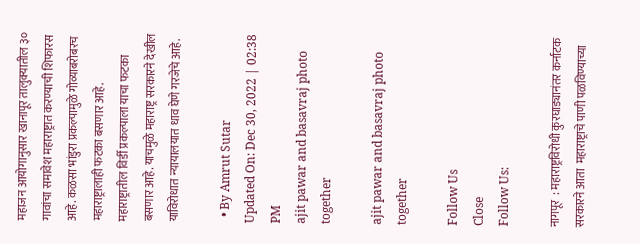महाजन आयोगानुसार खानापूर तालुक्यातील ३० गावांचा समावेश महाराष्ट्रात करण्याची शिफारस आहे. कळसा भांडुरा प्रकल्पामुळे गोव्याबरोबरच महाराष्ट्रालाही फटका बसणार आहे. महाराष्ट्रातील विर्डी प्रकल्पाला याचा फटका बसणार आहे. याचमुळे महाराष्ट्र सरकारने देखील याविरोधात न्यायालयात धाव घेणे गरजेचे आहे.

  • By Amrut Sutar
Updated On: Dec 30, 2022 | 02:38 PM
ajit pawar and basavraj photo together

ajit pawar and basavraj photo together

Follow Us
Close
Follow Us:

नागपूर  : महाराष्ट्रविरोधी कुरघाड्यानंतर कर्नाटक सरकारने आता  महाराष्ट्राचे पाणी पळविण्याच्या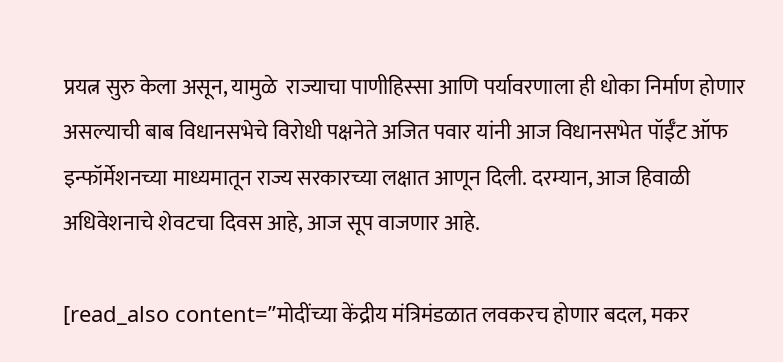प्रयत्न सुरु केला असून, यामुळे  राज्याचा पाणीहिस्सा आणि पर्यावरणाला ही धोका निर्माण होणार असल्याची बाब विधानसभेचे विरोधी पक्षनेते अजित पवार यांनी आज विधानसभेत पॉईँट ऑफ इन्फॉर्मेशनच्या माध्यमातून राज्य सरकारच्या लक्षात आणून दिली. दरम्यान, आज हिवाळी अधिवेशनाचे शेवटचा दिवस आहे, आज सूप वाजणार आहे.

[read_also content=”मोदींच्या केंद्रीय मंत्रिमंडळात लवकरच होणार बदल, मकर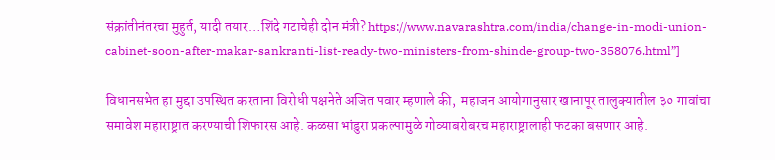संक्रांतीनंतरचा मुहुर्त, यादी तयार…शिंदे गटाचेही दोन मंत्री? https://www.navarashtra.com/india/change-in-modi-union-cabinet-soon-after-makar-sankranti-list-ready-two-ministers-from-shinde-group-two-358076.html”]

विधानसभेत हा मुद्दा उपस्थित करताना विरोधी पक्षनेते अजित पवार म्हणाले की,  महाजन आयोगानुसार खानापूर तालुक्यातील ३० गावांचा समावेश महाराष्ट्रात करण्याची शिफारस आहे. कळसा भांडुरा प्रकल्पामुळे गोव्याबरोबरच महाराष्ट्रालाही फटका बसणार आहे.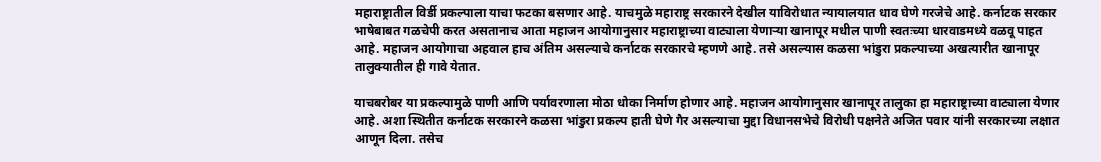महाराष्ट्रातील विर्डी प्रकल्पाला याचा फटका बसणार आहे. याचमुळे महाराष्ट्र सरकारने देखील याविरोधात न्यायालयात धाव घेणे गरजेचे आहे. कर्नाटक सरकार भाषेबाबत गळचेपी करत असतानाच आता महाजन आयोगानुसार महाराष्ट्राच्या वाट्याला येणाऱ्या खानापूर मधील पाणी स्वतःच्या धारवाडमध्ये वळवू पाहत आहे. महाजन आयोगाचा अहवाल हाच अंतिम असल्याचे कर्नाटक सरकारचे म्हणणे आहे. तसे असल्यास कळसा भांडुरा प्रकल्पाच्या अखत्यारीत खानापूर तालुक्यातील ही गावे येतात.

याचबरोबर या प्रकल्पामुळे पाणी आणि पर्यावरणाला मोठा धोका निर्माण होणार आहे. महाजन आयोगानुसार खानापूर तालुका हा महाराष्ट्राच्या वाट्याला येणार आहे. अशा स्थितीत कर्नाटक सरकारने कळसा भांडुरा प्रकल्प हाती घेणे गैर असल्याचा मुद्दा विधानसभेचे विरोधी पक्षनेते अजित पवार यांनी सरकारच्या लक्षात आणून दिला. तसेच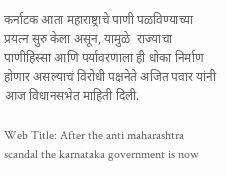कर्नाटक आता महाराष्ट्राचे पाणी पळविण्याच्या प्रयत्न सुरु केला असून, यामुळे  राज्याचा पाणीहिस्सा आणि पर्यावरणाला ही धोका निर्माण होणार असल्याचं विरोधी पक्षनेते अजित पवार यांनी आज विधानसभेत माहिती दिली.

Web Title: After the anti maharashtra scandal the karnataka government is now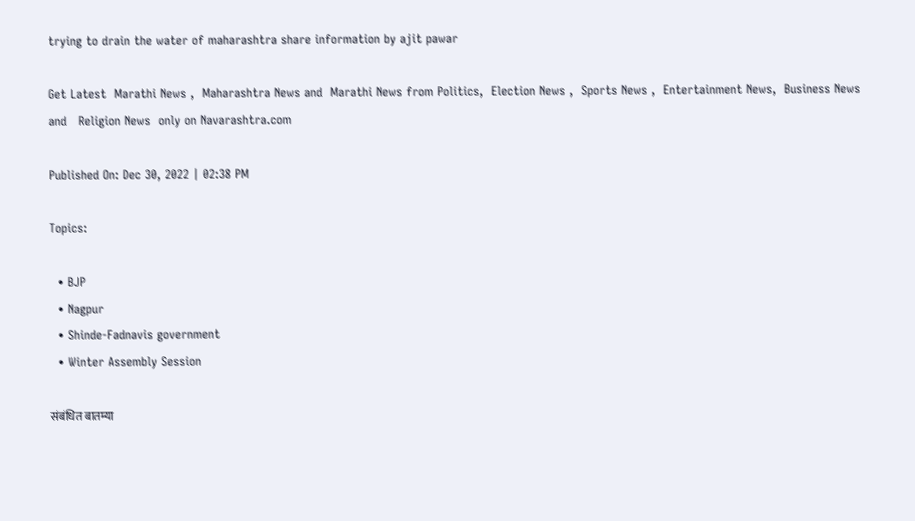trying to drain the water of maharashtra share information by ajit pawar

Get Latest  Marathi News ,  Maharashtra News and  Marathi News from Politics,  Election News ,  Sports News ,  Entertainment News,  Business News and   Religion News  only on Navarashtra.com

Published On: Dec 30, 2022 | 02:38 PM

Topics:

  • BJP
  • Nagpur
  • Shinde-Fadnavis government
  • Winter Assembly Session

संबंधित बातम्या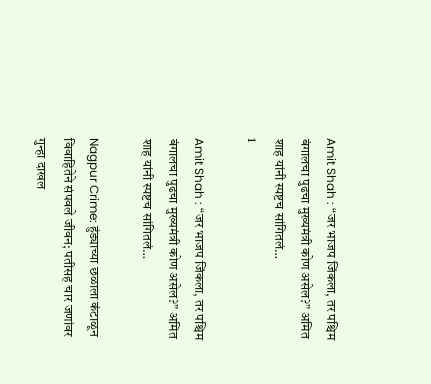Amit Shah : “जर भाजप जिंकला, तर पश्चिम बंगालचा पुढचा मुख्यमंत्री कोण असेल?” अमित शाह यांनी स्पष्टच सांगितलं…
1

Amit Shah : “जर भाजप जिंकला, तर पश्चिम बंगालचा पुढचा मुख्यमंत्री कोण असेल?” अमित शाह यांनी स्पष्टच सांगितलं…

Nagpur Crime: हुंड्याच्या छळाला कंटाळून विवाहितेने संपवले जीवन; पतीसह चार जणांवर गुन्हा दाखल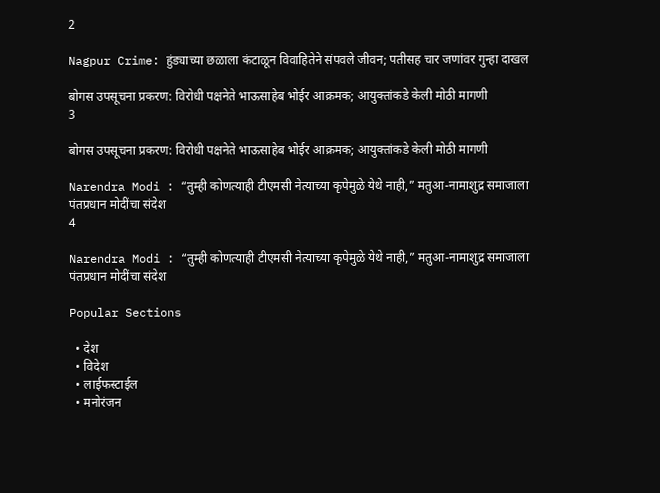2

Nagpur Crime: हुंड्याच्या छळाला कंटाळून विवाहितेने संपवले जीवन; पतीसह चार जणांवर गुन्हा दाखल

बोगस उपसूचना प्रकरण: विरोधी पक्षनेते भाऊसाहेब भोईर आक्रमक; आयुक्तांकडे केली मोठी मागणी
3

बोगस उपसूचना प्रकरण: विरोधी पक्षनेते भाऊसाहेब भोईर आक्रमक; आयुक्तांकडे केली मोठी मागणी

Narendra Modi : “तुम्ही कोणत्याही टीएमसी नेत्याच्या कृपेमुळे येथे नाही,” मतुआ-नामाशुद्र समाजाला पंतप्रधान मोदींचा संदेश
4

Narendra Modi : “तुम्ही कोणत्याही टीएमसी नेत्याच्या कृपेमुळे येथे नाही,” मतुआ-नामाशुद्र समाजाला पंतप्रधान मोदींचा संदेश

Popular Sections

  • देश
  • विदेश
  • लाईफस्टाईल
  • मनोरंजन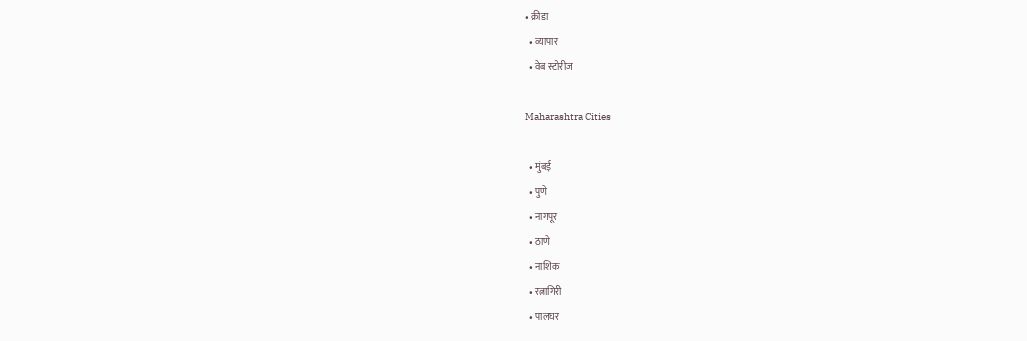• क्रीडा
  • व्यापार
  • वेब स्टोरीज

Maharashtra Cities

  • मुंबई
  • पुणे
  • नागपूर
  • ठाणे
  • नाशिक
  • रत्नागिरी
  • पालघर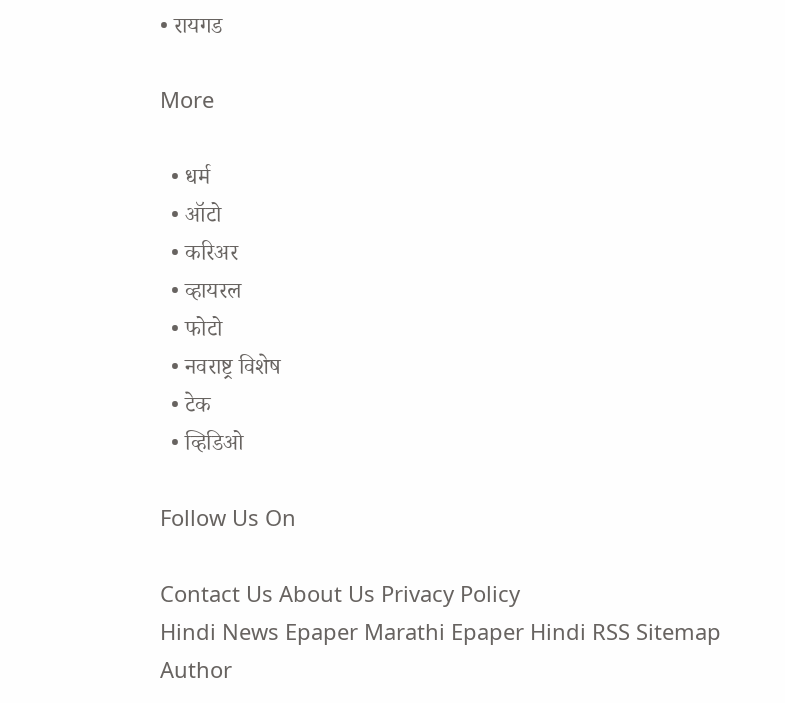• रायगड

More

  • धर्म
  • ऑटो
  • करिअर
  • व्हायरल
  • फोटो
  • नवराष्ट्र विशेष
  • टेक
  • व्हिडिओ

Follow Us On

Contact Us About Us Privacy Policy
Hindi News Epaper Marathi Epaper Hindi RSS Sitemap Author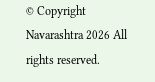© Copyright Navarashtra 2026 All rights reserved.